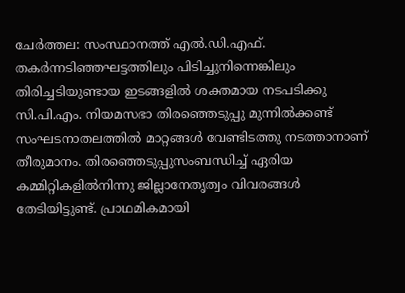ചേർത്തല: സംസ്ഥാനത്ത്‌ എൽ.ഡി.എഫ്. തകർന്നടിഞ്ഞഘട്ടത്തിലും പിടിച്ചുനിന്നെങ്കിലും തിരിച്ചടിയുണ്ടായ ഇടങ്ങളിൽ ശക്തമായ നടപടിക്കു സി.പി.എം. നിയമസഭാ തിരഞ്ഞെടുപ്പു മുന്നിൽക്കണ്ട് സംഘടനാതലത്തിൽ മാറ്റങ്ങൾ വേണ്ടിടത്തു നടത്താനാണ് തീരുമാനം. തിരഞ്ഞെടുപ്പുസംബന്ധിച്ച് ഏരിയ കമ്മിറ്റികളിൽനിന്നു ജില്ലാനേതൃത്വം വിവരങ്ങൾ തേടിയിട്ടുണ്ട്. പ്രാഥമികമായി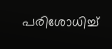പരിശോധിച്ച്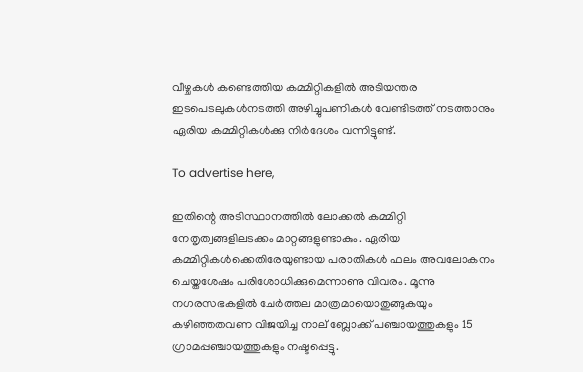വീഴ്ചകൾ കണ്ടെത്തിയ കമ്മിറ്റികളിൽ അടിയന്തര ഇടപെടലുകൾനടത്തി അഴിച്ചുപണികൾ വേണ്ടിടത്ത്‌ നടത്താനും ഏരിയ കമ്മിറ്റികൾക്കു നിർദേശം വന്നിട്ടുണ്ട്.

To advertise here,

ഇതിന്റെ അടിസ്ഥാനത്തിൽ ലോക്കൽ കമ്മിറ്റി നേതൃത്വങ്ങളിലടക്കം മാറ്റങ്ങളുണ്ടാകും. ഏരിയ കമ്മിറ്റികൾക്കെതിരേയുണ്ടായ പരാതികൾ ഫലം അവലോകനം ചെയ്തശേഷം പരിശോധിക്കുമെന്നാണു വിവരം. മൂന്നു നഗരസഭകളിൽ ചേർത്തല മാത്രമായൊതുങ്ങുകയും കഴിഞ്ഞതവണ വിജയിച്ച നാല്‌ ബ്ലോക്ക് പഞ്ചായത്തുകളും 15 ഗ്രാമപ്പഞ്ചായത്തുകളും നഷ്ടപ്പെട്ടു.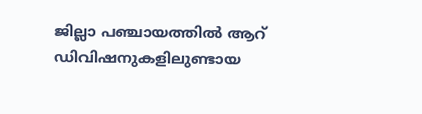ജില്ലാ പഞ്ചായത്തിൽ ആറ്‌ ഡിവിഷനുകളിലുണ്ടായ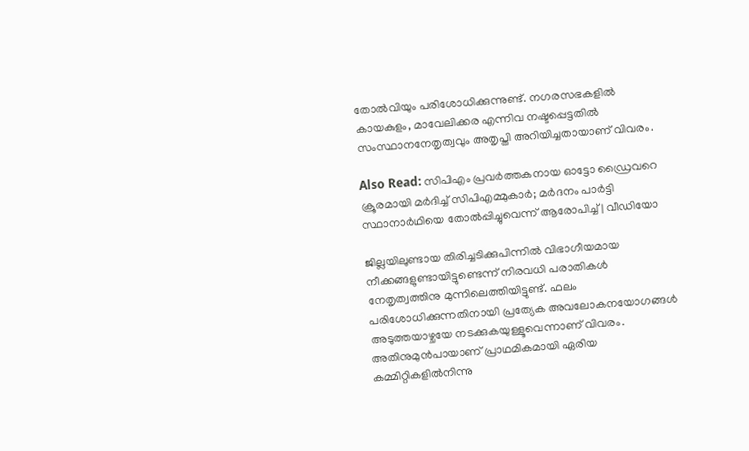തോൽവിയും പരിശോധിക്കുന്നുണ്ട്. നഗരസഭകളിൽ കായകുളം, മാവേലിക്കര എന്നിവ നഷ്ടപ്പെട്ടതിൽ സംസ്ഥാനനേതൃത്വവും അതൃപ്തി അറിയിച്ചതായാണ് വിവരം.

Also Read: സിപിഎം പ്രവര്‍ത്തകനായ ഓട്ടോ ഡ്രൈവറെ ക്രൂരമായി മര്‍ദിച്ച് സിപിഎമ്മുകാര്‍; മര്‍ദനം പാര്‍ട്ടി സ്ഥാനാര്‍ഥിയെ തോല്‍പ്പിച്ചുവെന്ന് ആരോപിച്ച് | വീഡിയോ

ജില്ലയിലുണ്ടായ തിരിച്ചടിക്കുപിന്നിൽ വിഭാഗീയമായ നീക്കങ്ങളുണ്ടായിട്ടുണ്ടെന്ന്‌ നിരവധി പരാതികൾ നേതൃത്വത്തിനു മുന്നിലെത്തിയിട്ടുണ്ട്. ഫലം പരിശോധിക്കുന്നതിനായി പ്രത്യേക അവലോകനയോഗങ്ങൾ അടുത്തയാഴ്ചയേ നടക്കുകയുള്ളൂവെന്നാണ് വിവരം. അതിനുമുൻപായാണ് പ്രാഥമികമായി ഏരിയ കമ്മിറ്റികളിൽനിന്നു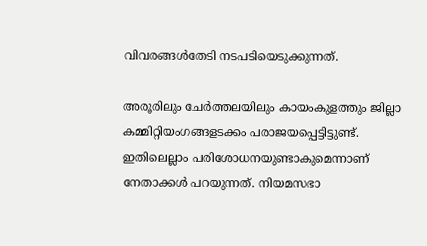വിവരങ്ങൾതേടി നടപടിയെടുക്കുന്നത്.

അരൂരിലും ചേർത്തലയിലും കായംകുളത്തും ജില്ലാ കമ്മിറ്റിയംഗങ്ങളടക്കം പരാജയപ്പെട്ടിട്ടുണ്ട്. ഇതിലെല്ലാം പരിശോധനയുണ്ടാകുമെന്നാണ് നേതാക്കൾ പറയുന്നത്. നിയമസഭാ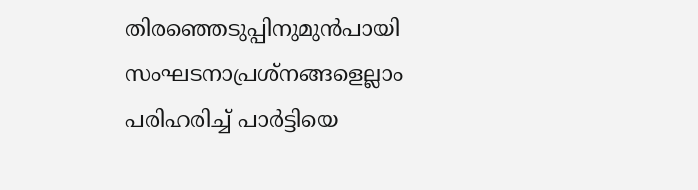തിരഞ്ഞെടുപ്പിനുമുൻപായി സംഘടനാപ്രശ്‌നങ്ങളെല്ലാം പരിഹരിച്ച് പാർട്ടിയെ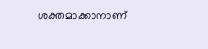ശക്തമാക്കാനാണ്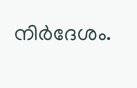നിർദേശം.